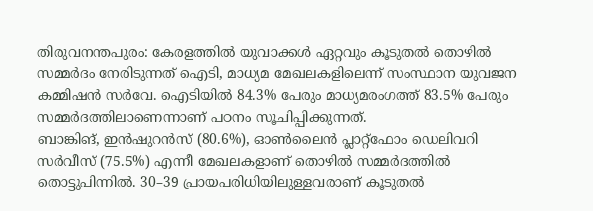തിരുവനന്തപുരം: കേരളത്തിൽ യുവാക്കൾ ഏറ്റവും കൂടുതൽ തൊഴിൽ സമ്മർദം നേരിടുന്നത് ഐടി, മാധ്യമ മേഖലകളിലെന്ന് സംസ്ഥാന യുവജന കമ്മിഷൻ സർവേ. ഐടിയിൽ 84.3% പേരും മാധ്യമരംഗത്ത് 83.5% പേരും സമ്മർദത്തിലാണെന്നാണ് പഠനം സൂചിപ്പിക്കുന്നത്.
ബാങ്കിങ്, ഇൻഷുറൻസ് (80.6%), ഓൺലൈൻ പ്ലാറ്റ്ഫോം ഡെലിവറി സർവീസ് (75.5%) എന്നീ മേഖലകളാണ് തൊഴിൽ സമ്മർദത്തിൽ തൊട്ടുപിന്നിൽ. 30–39 പ്രായപരിധിയിലുള്ളവരാണ് കൂടുതൽ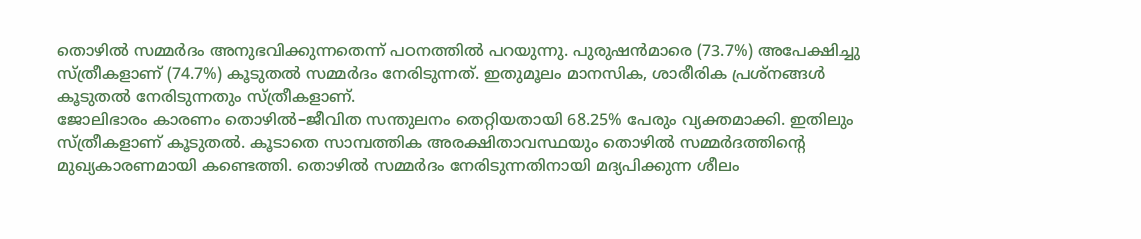തൊഴിൽ സമ്മർദം അനുഭവിക്കുന്നതെന്ന് പഠനത്തിൽ പറയുന്നു. പുരുഷൻമാരെ (73.7%) അപേക്ഷിച്ചു സ്ത്രീകളാണ് (74.7%) കൂടുതൽ സമ്മർദം നേരിടുന്നത്. ഇതുമൂലം മാനസിക, ശാരീരിക പ്രശ്നങ്ങൾ കൂടുതൽ നേരിടുന്നതും സ്ത്രീകളാണ്.
ജോലിഭാരം കാരണം തൊഴിൽ–ജീവിത സന്തുലനം തെറ്റിയതായി 68.25% പേരും വ്യക്തമാക്കി. ഇതിലും സ്ത്രീകളാണ് കൂടുതൽ. കൂടാതെ സാമ്പത്തിക അരക്ഷിതാവസ്ഥയും തൊഴിൽ സമ്മർദത്തിന്റെ മുഖ്യകാരണമായി കണ്ടെത്തി. തൊഴിൽ സമ്മർദം നേരിടുന്നതിനായി മദ്യപിക്കുന്ന ശീലം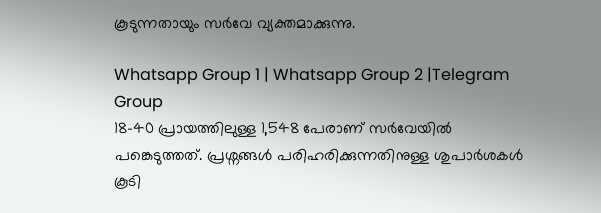കൂടുന്നതായും സർവേ വ്യക്തമാക്കുന്നു.

Whatsapp Group 1 | Whatsapp Group 2 |Telegram Group
18–40 പ്രായത്തിലുള്ള 1,548 പേരാണ് സർവേയിൽ പങ്കെടുത്തത്. പ്രശ്നങ്ങൾ പരിഹരിക്കുന്നതിനുള്ള ശുപാർശകൾ കൂടി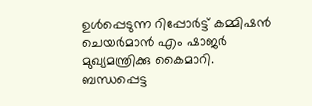ഉൾപ്പെടുന്ന റിപ്പോർട്ട് കമ്മിഷൻ ചെയർമാൻ എം ഷാജർ മുഖ്യമന്ത്രിക്കു കൈമാറി. ബന്ധപ്പെട്ട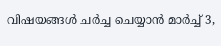വിഷയങ്ങൾ ചർച്ച ചെയ്യാൻ മാർച്ച് 3,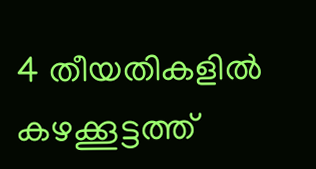4 തീയതികളിൽ കഴക്കൂട്ടത്ത്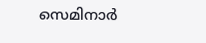സെമിനാർ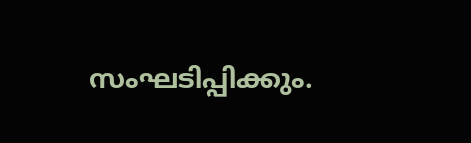സംഘടിപ്പിക്കും.